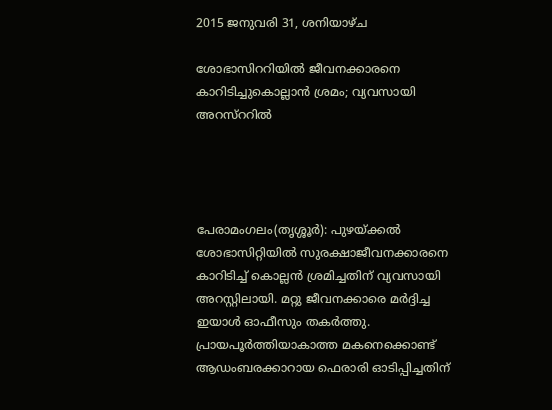2015 ജനുവരി 31, ശനിയാഴ്‌ച

ശോഭാസിററിയില്‍ ജീവനക്കാരനെ കാറിടിച്ചുകൊല്ലാന്‍ ശ്രമം; വ്യവസായി അറസ്‌ററില്‍




പേരാമംഗലം(തൃശ്ശൂര്‍): പുഴയ്ക്കല്‍ ശോഭാസിറ്റിയില്‍ സുരക്ഷാജീവനക്കാരനെ കാറിടിച്ച്‌ കൊല്ലന്‍ ശ്രമിച്ചതിന് വ്യവസായി അറസ്റ്റിലായി. മറ്റു ജീവനക്കാരെ മര്‍ദ്ദിച്ച ഇയാള്‍ ഓഫീസും തകര്‍ത്തു. പ്രായപൂര്‍ത്തിയാകാത്ത മകനെക്കൊണ്ട് ആഡംബരക്കാറായ ഫെരാരി ഓടിപ്പിച്ചതിന്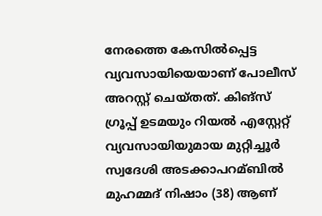നേരത്തെ കേസില്‍പ്പെട്ട വ്യവസായിയെയാണ് പോലീസ് അറസ്റ്റ് ചെയ്തത്. കിങ്സ് ഗ്രൂപ്പ് ഉടമയും റിയല്‍ എസ്റ്റേറ്റ് വ്യവസായിയുമായ മുറ്റിച്ചൂര്‍ സ്വദേശി അടക്കാപറമ്ബില്‍ മുഹമ്മദ് നിഷാം (38) ആണ്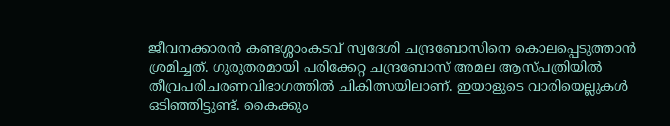ജീവനക്കാരന്‍ കണ്ടശ്ശാംകടവ് സ്വദേശി ചന്ദ്രബോസിനെ കൊലപ്പെടുത്താന്‍ ശ്രമിച്ചത്. ഗുരുതരമായി പരിക്കേറ്റ ചന്ദ്രബോസ് അമല ആസ്പത്രിയില്‍ തീവ്രപരിചരണവിഭാഗത്തില്‍ ചികിത്സയിലാണ്. ഇയാളുടെ വാരിയെല്ലുകള്‍ ഒടിഞ്ഞിട്ടുണ്ട്. കൈക്കും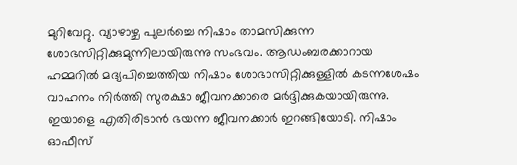മുറിവേറ്റു. വ്യാഴാഴ്ച പുലര്‍ച്ചെ നിഷാം താമസിക്കുന്ന ശോഭസിറ്റിക്കുമുന്നിലായിരുന്നു സംഭവം. ആഡംബരക്കാറായ ഹമ്മറില്‍ മദ്യപിച്ചെത്തിയ നിഷാം ശോഭാസിറ്റിക്കുള്ളില്‍ കടന്നശേഷം വാഹനം നിര്‍ത്തി സുരക്ഷാ ജീവനക്കാരെ മര്‍ദ്ദിക്കുകയായിരുന്നു. ഇയാളെ എതിരിടാന്‍ ഭയന്ന ജീവനക്കാര്‍ ഇറങ്ങിയോടി. നിഷാം ഓഫീസ്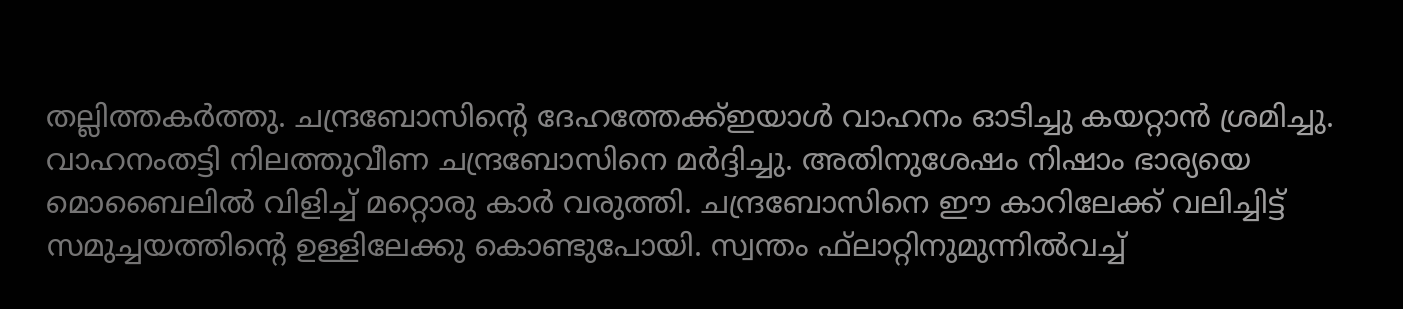തല്ലിത്തകര്‍ത്തു. ചന്ദ്രബോസിന്റെ ദേഹത്തേക്ക്ഇയാള്‍ വാഹനം ഓടിച്ചു കയറ്റാന്‍ ശ്രമിച്ചു. വാഹനംതട്ടി നിലത്തുവീണ ചന്ദ്രബോസിനെ മര്‍ദ്ദിച്ചു. അതിനുശേഷം നിഷാം ഭാര്യയെ മൊബൈലില്‍ വിളിച്ച്‌ മറ്റൊരു കാര്‍ വരുത്തി. ചന്ദ്രബോസിനെ ഈ കാറിലേക്ക് വലിച്ചിട്ട് സമുച്ചയത്തിന്റെ ഉള്ളിലേക്കു കൊണ്ടുപോയി. സ്വന്തം ഫ്‌ലാറ്റിനുമുന്നില്‍വച്ച്‌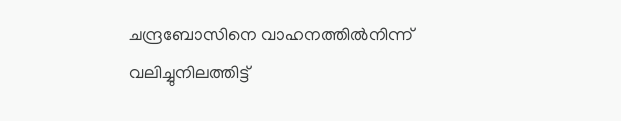ചന്ദ്രബോസിനെ വാഹനത്തില്‍നിന്ന് വലിച്ചുനിലത്തിട്ട്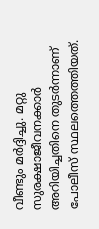വീണ്ടും മര്‍ദ്ദിച്ചു. മറ്റു സുരക്ഷാജീവനക്കാര്‍ അറിയിച്ചതിനെ തുടര്‍ന്നാണ് പോലീസ് സ്ഥലത്തെത്തിയത്.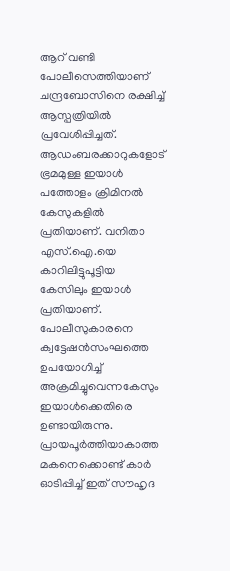ആറ് വണ്ടി പോലീസെത്തിയാണ് ചന്ദ്രബോസിനെ രക്ഷിച്ച്‌ ആസ്പത്രിയില്‍ പ്രവേശിപ്പിച്ചത്. ആഡംബരക്കാറുകളോട് ഭ്രമമുള്ള ഇയാള്‍ പത്തോളം ക്രിമിനല്‍ കേസുകളില്‍ പ്രതിയാണ്. വനിതാ എസ്.ഐ.യെ കാറിലിട്ടുപൂട്ടിയ കേസിലും ഇയാള്‍ പ്രതിയാണ്. പോലീസുകാരനെ ക്വട്ടേഷന്‍സംഘത്തെ ഉപയോഗിച്ച്‌ അക്രമിച്ചുവെന്നകേസും ഇയാള്‍ക്കെതിരെ ഉണ്ടായിരുന്നു. പ്രായപൂര്‍ത്തിയാകാത്ത മകനെക്കൊണ്ട് കാര്‍ ഓടിപ്പിച്ച്‌ ഇത് സൗഹൃദ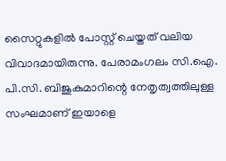സൈറ്റുകളില്‍ പോസ്റ്റ് ചെയ്തത് വലിയ വിവാദമായിരുന്നു. പേരാമംഗലം സി.ഐ. പി.സി. ബിജുകുമാറിന്റെ നേതൃത്വത്തിലുള്ള സംഘമാണ് ഇയാളെ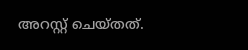അറസ്റ്റ് ചെയ്തത്.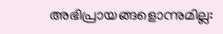അഭിപ്രായങ്ങളൊന്നുമില്ല: